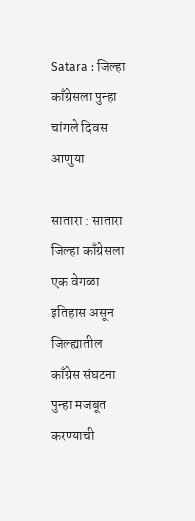Satara : जिल्हा काँग्रेसला पुन्हा चांगले दिवस आणुया

सातारा : सातारा जिल्हा काँग्रेसला एक वेगळा इतिहास असून जिल्ह्यातील काँग्रेस संघटना पुन्हा मजबूत करण्याची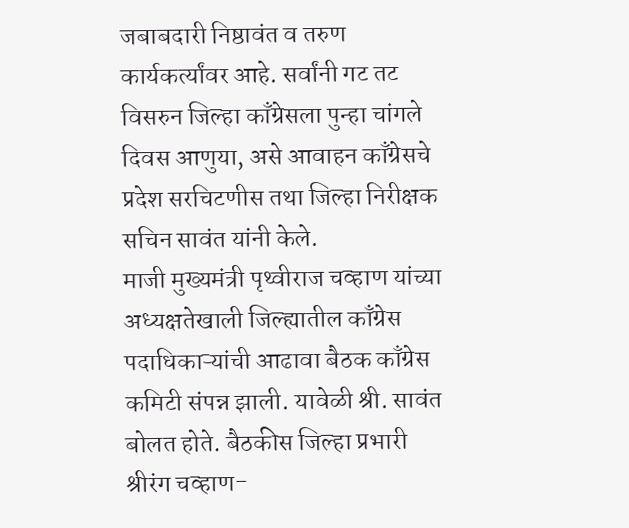जबाबदारी निष्ठावंत व तरुण कार्यकर्त्यांवर आहे. सर्वांनी गट तट विसरुन जिल्हा काँग्रेसला पुन्हा चांगले दिवस आणुया, असे आवाहन काँग्रेसचे प्रदेश सरचिटणीस तथा जिल्हा निरीक्षक सचिन सावंत यांनी केले.
माजी मुख्यमंत्री पृथ्वीराज चव्हाण यांच्या अध्यक्षतेखाली जिल्ह्यातील काँग्रेस पदाधिकाऱ्यांची आढावा बैठक काँग्रेस कमिटी संपन्न झाली. यावेळी श्री. सावंत बोलत होते. बैठकीस जिल्हा प्रभारी श्रीरंग चव्हाण-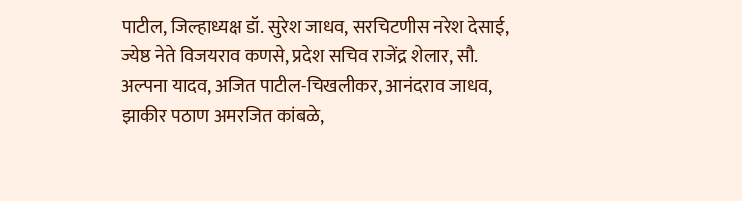पाटील, जिल्हाध्यक्ष डॉ. सुरेश जाधव, सरचिटणीस नरेश देसाई, ज्येष्ठ नेते विजयराव कणसे, प्रदेश सचिव राजेंद्र शेलार, सौ. अल्पना यादव, अजित पाटील-चिखलीकर, आनंदराव जाधव, झाकीर पठाण अमरजित कांबळे,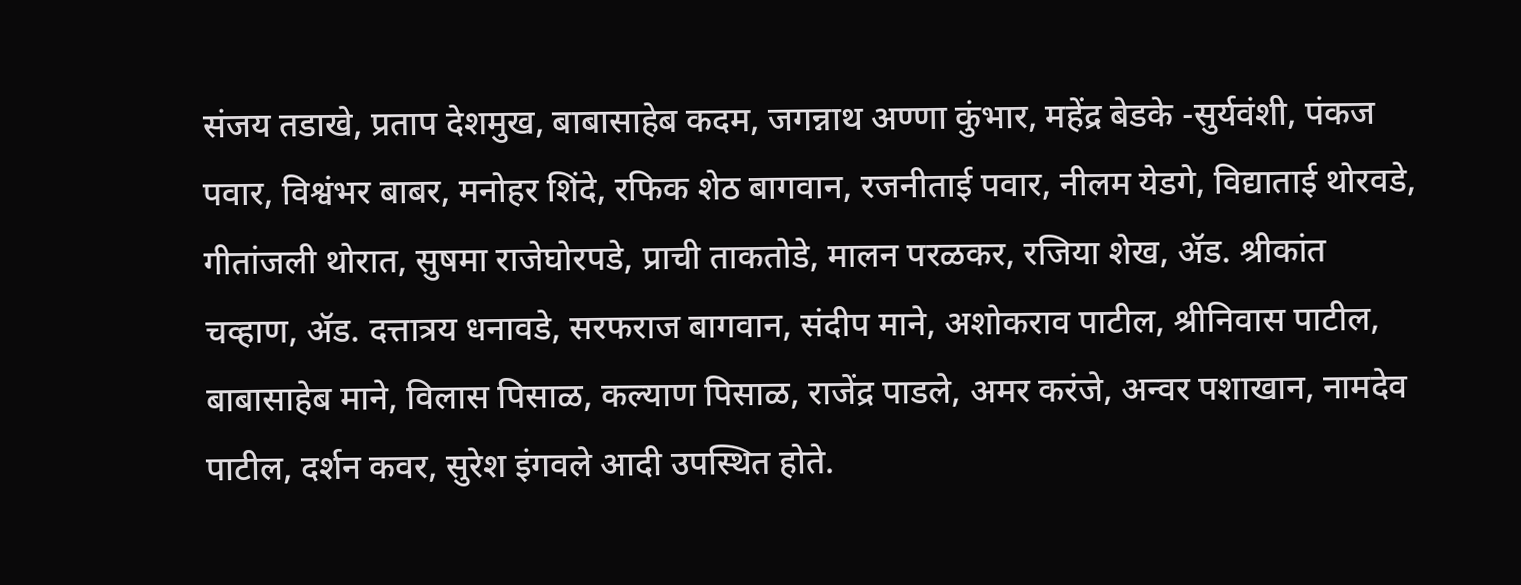संजय तडाखे, प्रताप देशमुख, बाबासाहेब कदम, जगन्नाथ अण्णा कुंभार, महेंद्र बेडके -सुर्यवंशी, पंकज पवार, विश्वंभर बाबर, मनोहर शिंदे, रफिक शेठ बागवान, रजनीताई पवार, नीलम येडगे, विद्याताई थोरवडे, गीतांजली थोरात, सुषमा राजेघोरपडे, प्राची ताकतोडे, मालन परळकर, रजिया शेख, ॲड. श्रीकांत चव्हाण, ॲड. दत्तात्रय धनावडे, सरफराज बागवान, संदीप माने, अशोकराव पाटील, श्रीनिवास पाटील, बाबासाहेब माने, विलास पिसाळ, कल्याण पिसाळ, राजेंद्र पाडले, अमर करंजे, अन्वर पशाखान, नामदेव पाटील, दर्शन कवर, सुरेश इंगवले आदी उपस्थित होते.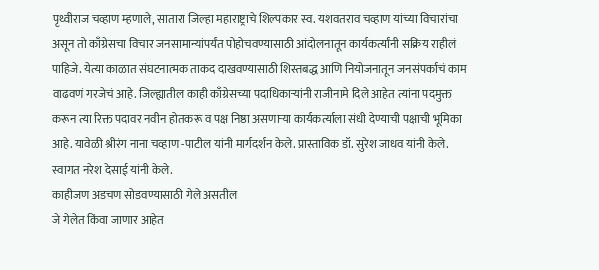पृथ्वीराज चव्हाण म्हणाले, सातारा जिल्हा महाराष्ट्राचे शिल्पकार स्व. यशवतराव चव्हाण यांच्या विचारांचा असून तो काँग्रेसचा विचार जनसामान्यांपर्यंत पोहोचवण्यासाठी आंदोलनातून कार्यकर्त्यांनी सक्रिय राहीलं पाहिजे. येत्या काळात संघटनात्मक ताकद दाखवण्यासाठी शिस्तबद्ध आणि नियोजनातून जनसंपर्काचं काम वाढवणं गरजेचं आहे. जिल्ह्यातील काही काँग्रेसच्या पदाधिकाऱ्यांनी राजीनामे दिले आहेत त्यांना पदमुक्त करून त्या रिक्त पदावर नवीन होतकरू व पक्ष निष्ठा असणाऱ्या कार्यकर्त्याला संधी देण्याची पक्षाची भूमिका आहे. यावेळी श्रीरंग नाना चव्हाण -पाटील यांनी मार्गदर्शन केले. प्रास्ताविक डॉ. सुरेश जाधव यांनी केले. स्वागत नरेश देसाई यांनी केले.
काहीजण अडचण सोडवण्यासाठी गेले असतील
जे गेलेत किंवा जाणार आहेत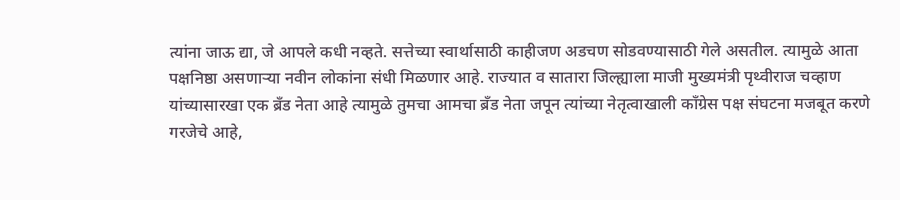त्यांना जाऊ द्या, जे आपले कधी नव्हते. सत्तेच्या स्वार्थासाठी काहीजण अडचण सोडवण्यासाठी गेले असतील. त्यामुळे आता पक्षनिष्ठा असणाऱ्या नवीन लोकांना संधी मिळणार आहे. राज्यात व सातारा जिल्ह्याला माजी मुख्यमंत्री पृथ्वीराज चव्हाण यांच्यासारखा एक ब्रँड नेता आहे त्यामुळे तुमचा आमचा ब्रँड नेता जपून त्यांच्या नेतृत्वाखाली काँग्रेस पक्ष संघटना मजबूत करणे गरजेचे आहे,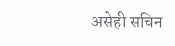असेही सचिन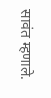सावंत म्हणाले.